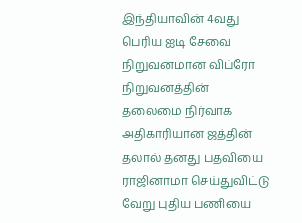இந்தியாவின் 4வது பெரிய ஐடி சேவை நிறுவனமான விப்ரோ நிறுவனத்தின் தலைமை நிர்வாக அதிகாரியான ஜத்தின் தலால் தனது பதவியை ராஜினாமா செய்துவிட்டு வேறு புதிய பணியை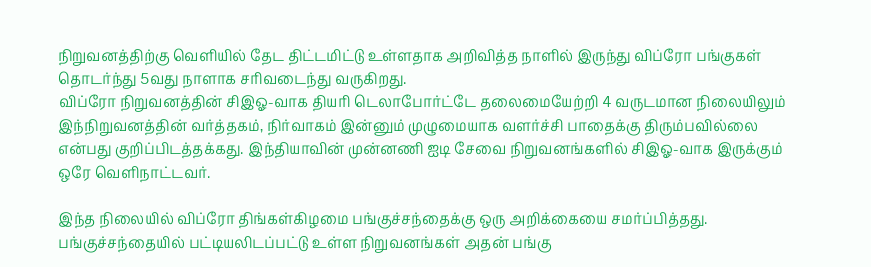நிறுவனத்திற்கு வெளியில் தேட திட்டமிட்டு உள்ளதாக அறிவித்த நாளில் இருந்து விப்ரோ பங்குகள் தொடர்ந்து 5வது நாளாக சரிவடைந்து வருகிறது.
விப்ரோ நிறுவனத்தின் சிஇஓ-வாக தியரி டெலாபோர்ட்டே தலைமையேற்றி 4 வருடமான நிலையிலும் இந்நிறுவனத்தின் வர்த்தகம், நிர்வாகம் இன்னும் முழுமையாக வளர்ச்சி பாதைக்கு திரும்பவில்லை என்பது குறிப்பிடத்தக்கது. இந்தியாவின் முன்னணி ஐடி சேவை நிறுவனங்களில் சிஇஓ-வாக இருக்கும் ஒரே வெளிநாட்டவர்.

இந்த நிலையில் விப்ரோ திங்கள்கிழமை பங்குச்சந்தைக்கு ஒரு அறிக்கையை சமர்ப்பித்தது. பங்குச்சந்தையில் பட்டியலிடப்பட்டு உள்ள நிறுவனங்கள் அதன் பங்கு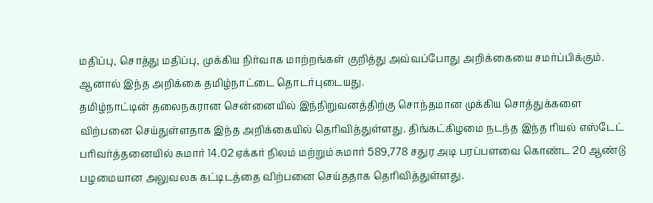மதிப்பு, சொத்து மதிப்பு, முக்கிய நிர்வாக மாற்றங்கள் குறித்து அவ்வப்போது அறிக்கையை சமர்ப்பிக்கும். ஆனால் இந்த அறிக்கை தமிழ்நாட்டை தொடர்புடையது.
தமிழ்நாட்டின் தலைநகரான சென்னையில் இந்நிறுவனத்திற்கு சொந்தமான முக்கிய சொத்துக்களை விற்பனை செய்துள்ளதாக இந்த அறிக்கையில் தெரிவித்துள்ளது. திங்கட்கிழமை நடந்த இந்த ரியல் எஸ்டேட் பரிவர்த்தனையில் சுமார் 14.02 ஏக்கர் நிலம் மற்றும் சுமார் 589,778 சதுர அடி பரப்பளவை கொண்ட 20 ஆண்டு பழமையான அலுவலக கட்டிடத்தை விற்பனை செய்ததாக தெரிவித்துள்ளது.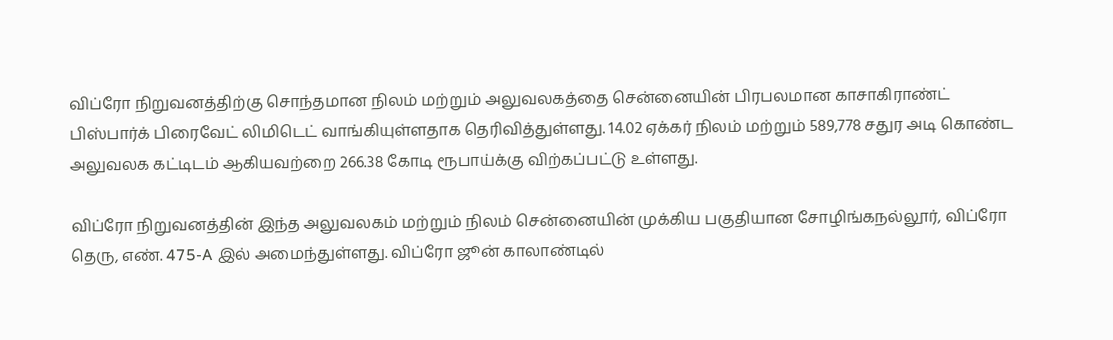விப்ரோ நிறுவனத்திற்கு சொந்தமான நிலம் மற்றும் அலுவலகத்தை சென்னையின் பிரபலமான காசாகிராண்ட் பிஸ்பார்க் பிரைவேட் லிமிடெட் வாங்கியுள்ளதாக தெரிவித்துள்ளது. 14.02 ஏக்கர் நிலம் மற்றும் 589,778 சதுர அடி கொண்ட அலுவலக கட்டிடம் ஆகியவற்றை 266.38 கோடி ரூபாய்க்கு விற்கப்பட்டு உள்ளது.

விப்ரோ நிறுவனத்தின் இந்த அலுவலகம் மற்றும் நிலம் சென்னையின் முக்கிய பகுதியான சோழிங்கநல்லூர், விப்ரோ தெரு, எண். 475-A இல் அமைந்துள்ளது. விப்ரோ ஜூன் காலாண்டில்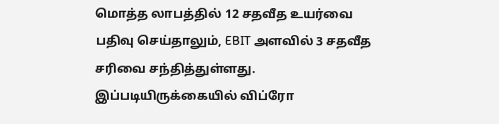மொத்த லாபத்தில் 12 சதவீத உயர்வை பதிவு செய்தாலும், EBIT அளவில் 3 சதவீத சரிவை சந்தித்துள்ளது.
இப்படியிருக்கையில் விப்ரோ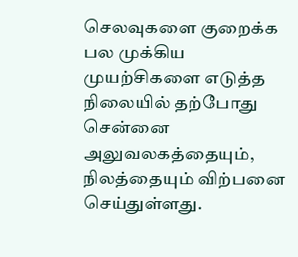செலவுகளை குறைக்க பல முக்கிய முயற்சிகளை எடுத்த நிலையில் தற்போது சென்னை அலுவலகத்தையும், நிலத்தையும் விற்பனை செய்துள்ளது.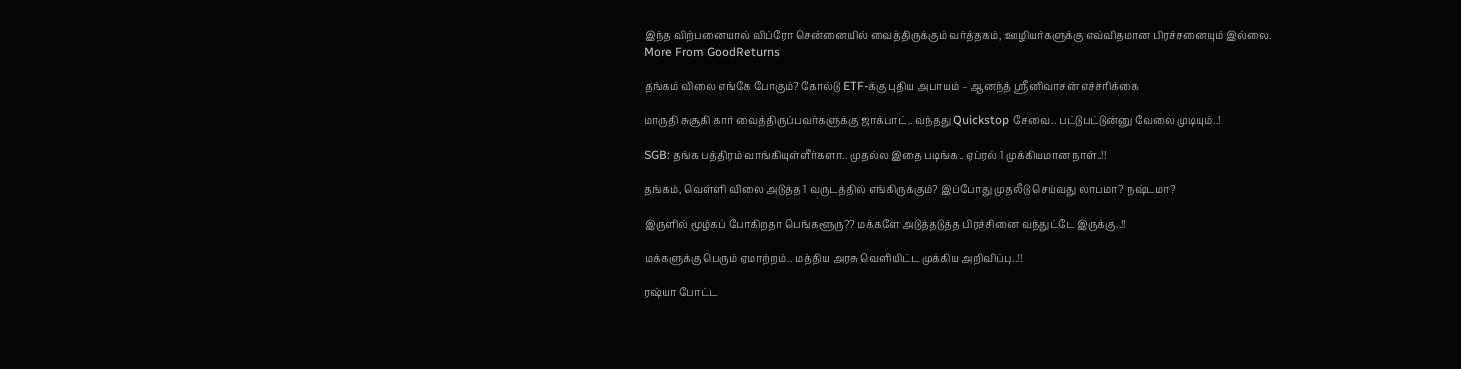இந்த விற்பனையால் விப்ரோ சென்னையில் வைத்திருக்கும் வர்த்தகம், ஊழியர்களுக்கு எவ்விதமான பிரச்சனையும் இல்லை.
More From GoodReturns

தங்கம் விலை எங்கே போகும்? கோல்டு ETF-க்கு புதிய அபாயம் – ஆனந்த் ஸ்ரீனிவாசன் எச்சரிக்கை

மாருதி சுசூகி கார் வைத்திருப்பவர்களுக்கு ஜாக்பாட்.. வந்தது Quickstop சேவை.. பட்டுபட்டுன்னு வேலை முடியும்..!

SGB: தங்க பத்திரம் வாங்கியுள்ளீர்களா.. முதல்ல இதை படிங்க.. ஏப்ரல் 1 முக்கியமான நாள்..!!

தங்கம், வெள்ளி விலை அடுத்த 1 வருடத்தில் எங்கிருக்கும்? இப்போது முதலீடு செய்வது லாபமா? நஷ்டமா?

இருளில் மூழ்கப் போகிறதா பெங்களூரு?? மக்களே அடுத்தடுத்த பிரச்சினை வந்துட்டே இருக்கு..!!

மக்களுக்கு பெரும் ஏமாற்றம்.. மத்திய அரசு வெளியிட்ட முக்கிய அறிவிப்பு..!!

ரஷ்யா போட்ட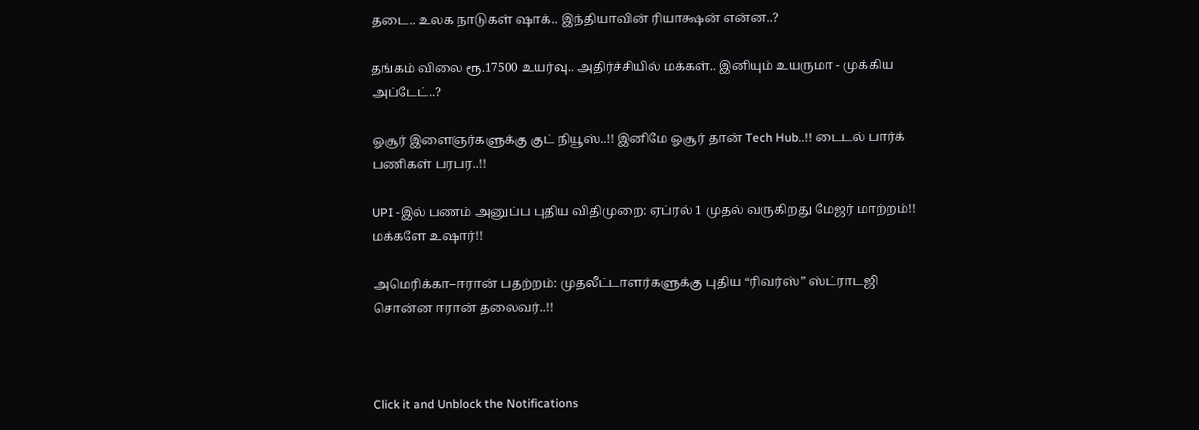தடை.. உலக நாடுகள் ஷாக்.. இந்தியாவின் ரியாக்ஷன் என்ன..?

தங்கம் விலை ரூ.17500 உயர்வு.. அதிர்ச்சியில் மக்கள்.. இனியும் உயருமா - முக்கிய அப்டேட்..?

ஓசூர் இளைஞர்களுக்கு குட் நியூஸ்..!! இனிமே ஓசூர் தான் Tech Hub..!! டைடல் பார்க் பணிகள் பரபர..!!

UPI -இல் பணம் அனுப்ப புதிய விதிமுறை: ஏப்ரல் 1 முதல் வருகிறது மேஜர் மாற்றம்!! மக்களே உஷார்!!

அமெரிக்கா–ஈரான் பதற்றம்: முதலீட்டாளர்களுக்கு புதிய “ரிவர்ஸ்” ஸ்ட்ராடஜி சொன்ன ஈரான் தலைவர்..!!



Click it and Unblock the Notifications